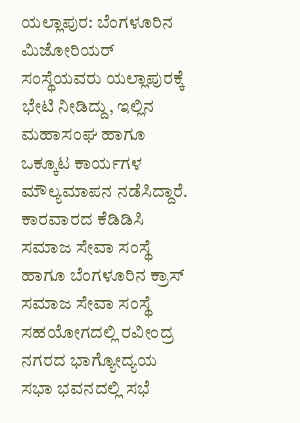ಯಲ್ಲಾಪುರ: ಬೆಂಗಳೂರಿನ ಮಿಜೋರಿಯರ್ ಸಂಸ್ಥೆಯವರು ಯಲ್ಲಾಪುರಕ್ಕೆ ಭೇಟಿ ನೀಡಿದ್ದು, ಇಲ್ಲಿನ ಮಹಾಸಂಘ ಹಾಗೂ ಒಕ್ಕೂಟ ಕಾರ್ಯಗಳ ಮೌಲ್ಯಮಾಪನ ನಡೆಸಿದ್ದಾರೆ.
ಕಾರವಾರದ ಕೆಡಿಡಿಸಿ ಸಮಾಜ ಸೇವಾ ಸಂಸ್ಥೆ ಹಾಗೂ ಬೆಂಗಳೂರಿನ ಕ್ರಾಸ್ ಸಮಾಜ ಸೇವಾ ಸಂಸ್ಥೆ ಸಹಯೋಗದಲ್ಲಿ ರವೀಂದ್ರ ನಗರದ ಭಾಗ್ಯೋದ್ಯಯ ಸಭಾ ಭವನದಲ್ಲಿ ಸಭೆ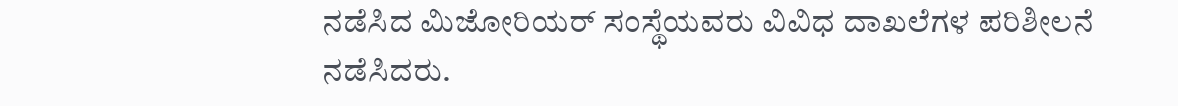ನಡೆಸಿದ ಮಿಜೋರಿಯರ್ ಸಂಸ್ಥೆಯವರು ವಿವಿಧ ದಾಖಲೆಗಳ ಪರಿಶೀಲನೆ ನಡೆಸಿದರು.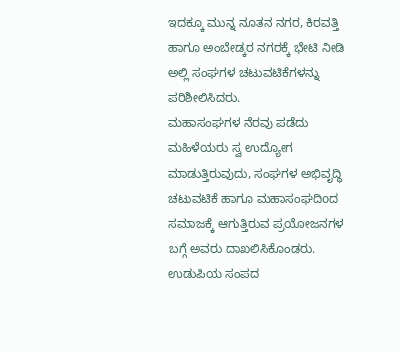ಇದಕ್ಕೂ ಮುನ್ನ ನೂತನ ನಗರ, ಕಿರವತ್ತಿ ಹಾಗೂ ಅಂಬೇಡ್ಕರ ನಗರಕ್ಕೆ ಭೇಟಿ ನೀಡಿ ಅಲ್ಲಿ ಸಂಘಗಳ ಚಟುವಟಿಕೆಗಳನ್ನು ಪರಿಶೀಲಿಸಿದರು.
ಮಹಾಸಂಘಗಳ ನೆರವು ಪಡೆದು ಮಹಿಳೆಯರು ಸ್ವ ಉದ್ಯೋಗ ಮಾಡುತ್ತಿರುವುದು, ಸಂಘಗಳ ಅಭಿವೃದ್ಧಿ ಚಟುವಟಿಕೆ ಹಾಗೂ ಮಹಾಸಂಘದಿoದ ಸಮಾಜಕ್ಕೆ ಆಗುತ್ತಿರುವ ಪ್ರಯೋಜನಗಳ ಬಗ್ಗೆ ಅವರು ದಾಖಲಿಸಿಕೊಂಡರು. ಉಡುಪಿಯ ಸಂಪದ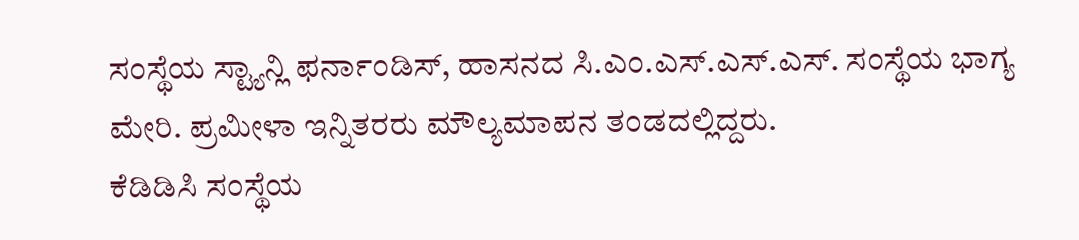ಸಂಸ್ಥೆಯ ಸ್ಟ್ಯಾನ್ಲಿ ಫರ್ನಾಂಡಿಸ್, ಹಾಸನದ ಸಿ.ಎಂ.ಎಸ್.ಎಸ್.ಎಸ್. ಸಂಸ್ಥೆಯ ಭಾಗ್ಯ ಮೇರಿ. ಪ್ರಮೀಳಾ ಇನ್ನಿತರರು ಮೌಲ್ಯಮಾಪನ ತಂಡದಲ್ಲಿದ್ದರು.
ಕೆಡಿಡಿಸಿ ಸಂಸ್ಥೆಯ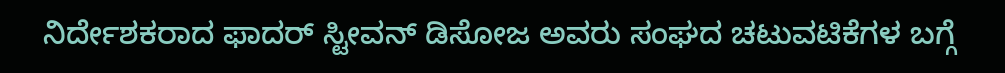ನಿರ್ದೇಶಕರಾದ ಫಾದರ್ ಸ್ಟೀವನ್ ಡಿಸೋಜ ಅವರು ಸಂಘದ ಚಟುವಟಿಕೆಗಳ ಬಗ್ಗೆ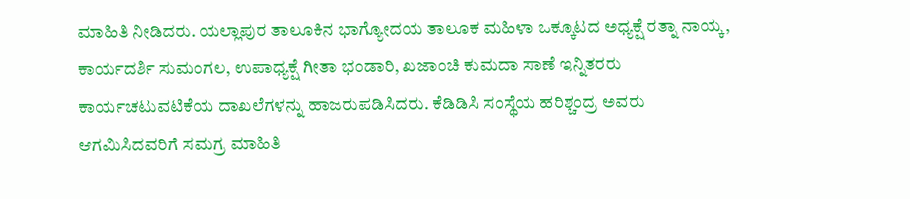ಮಾಹಿತಿ ನೀಡಿದರು. ಯಲ್ಲಾಪುರ ತಾಲೂಕಿನ ಭಾಗ್ಯೋದಯ ತಾಲೂಕ ಮಹಿಳಾ ಒಕ್ಕೂಟದ ಅಧ್ಯಕ್ಷೆ ರತ್ನಾ ನಾಯ್ಕ, ಕಾರ್ಯದರ್ಶಿ ಸುಮಂಗಲ, ಉಪಾಧ್ಯಕ್ಷೆ ಗೀತಾ ಭಂಡಾರಿ, ಖಜಾಂಚಿ ಕುಮದಾ ಸಾಣೆ ಇನ್ನಿತರರು ಕಾರ್ಯಚಟುವಟಿಕೆಯ ದಾಖಲೆಗಳನ್ನು ಹಾಜರುಪಡಿಸಿದರು. ಕೆಡಿಡಿಸಿ ಸಂಸ್ಥೆಯ ಹರಿಶ್ಚಂದ್ರ ಅವರು ಆಗಮಿಸಿದವರಿಗೆ ಸಮಗ್ರ ಮಾಹಿತಿ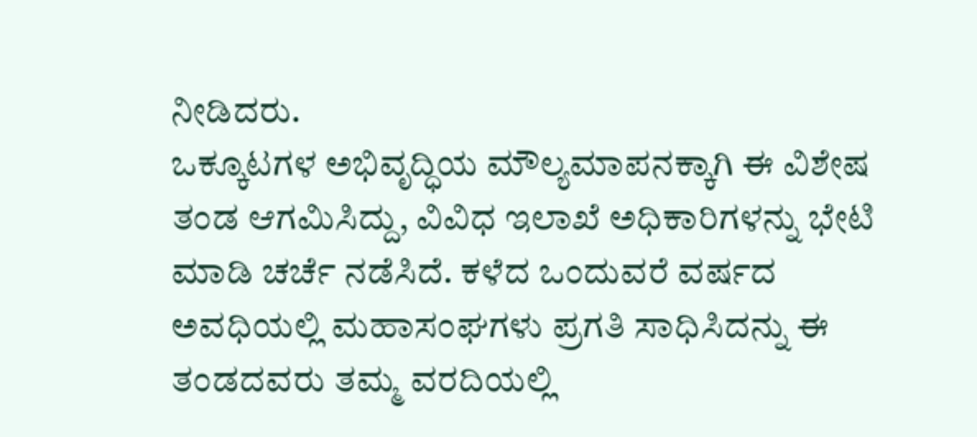ನೀಡಿದರು.
ಒಕ್ಕೂಟಗಳ ಅಭಿವೃದ್ಧಿಯ ಮೌಲ್ಯಮಾಪನಕ್ಕಾಗಿ ಈ ವಿಶೇಷ ತಂಡ ಆಗಮಿಸಿದ್ದು, ವಿವಿಧ ಇಲಾಖೆ ಅಧಿಕಾರಿಗಳನ್ನು ಭೇಟಿ ಮಾಡಿ ಚರ್ಚೆ ನಡೆಸಿದೆ. ಕಳೆದ ಒಂದುವರೆ ವರ್ಷದ ಅವಧಿಯಲ್ಲಿ ಮಹಾಸಂಘಗಳು ಪ್ರಗತಿ ಸಾಧಿಸಿದನ್ನು ಈ ತಂಡದವರು ತಮ್ಮ ವರದಿಯಲ್ಲಿ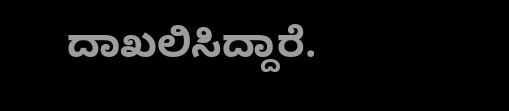ದಾಖಲಿಸಿದ್ದಾರೆ.